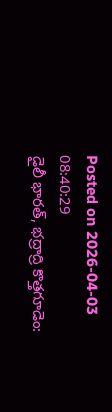Posted on 2026-04-03 08:40:29
డైలీ భారత్, భద్రాద్రి కొత్తగూడెం: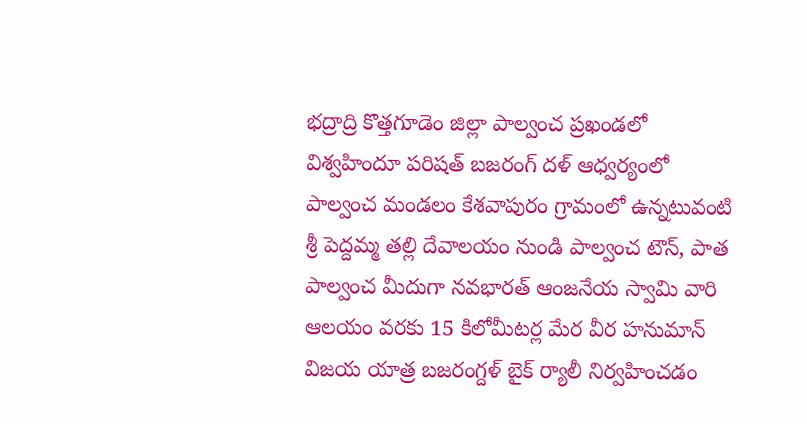భద్రాద్రి కొత్తగూడెం జిల్లా పాల్వంచ ప్రఖండలో విశ్వహిందూ పరిషత్ బజరంగ్ దళ్ ఆధ్వర్యంలో పాల్వంచ మండలం కేశవాపురం గ్రామంలో ఉన్నటువంటి శ్రీ పెద్దమ్మ తల్లి దేవాలయం నుండి పాల్వంచ టౌన్, పాత పాల్వంచ మీదుగా నవభారత్ ఆంజనేయ స్వామి వారి ఆలయం వరకు 15 కిలోమీటర్ల మేర వీర హనుమాన్ విజయ యాత్ర బజరంగ్దళ్ బైక్ ర్యాలీ నిర్వహించడం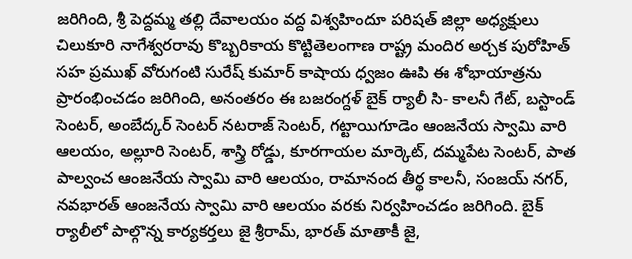జరిగింది, శ్రీ పెద్దమ్మ తల్లి దేవాలయం వద్ద విశ్వహిందూ పరిషత్ జిల్లా అధ్యక్షులు చిలుకూరి నాగేశ్వరరావు కొబ్బరికాయ కొట్టితెలంగాణ రాష్ట్ర మందిర అర్చక పురోహిత్ సహ ప్రముఖ్ వోరుగంటి సురేష్ కుమార్ కాషాయ ధ్వజం ఊపి ఈ శోభాయాత్రను ప్రారంభించడం జరిగింది, అనంతరం ఈ బజరంగ్దళ్ బైక్ ర్యాలీ సి- కాలనీ గేట్, బస్టాండ్ సెంటర్, అంబేద్కర్ సెంటర్ నటరాజ్ సెంటర్, గట్టాయిగూడెం ఆంజనేయ స్వామి వారి ఆలయం, అల్లూరి సెంటర్, శాస్త్రి రోడ్డు, కూరగాయల మార్కెట్, దమ్మపేట సెంటర్, పాత పాల్వంచ ఆంజనేయ స్వామి వారి ఆలయం, రామానంద తీర్థ కాలనీ, సంజయ్ నగర్, నవభారత్ ఆంజనేయ స్వామి వారి ఆలయం వరకు నిర్వహించడం జరిగింది. బైక్ ర్యాలీలో పాల్గొన్న కార్యకర్తలు జై శ్రీరామ్, భారత్ మాతాకీ జై,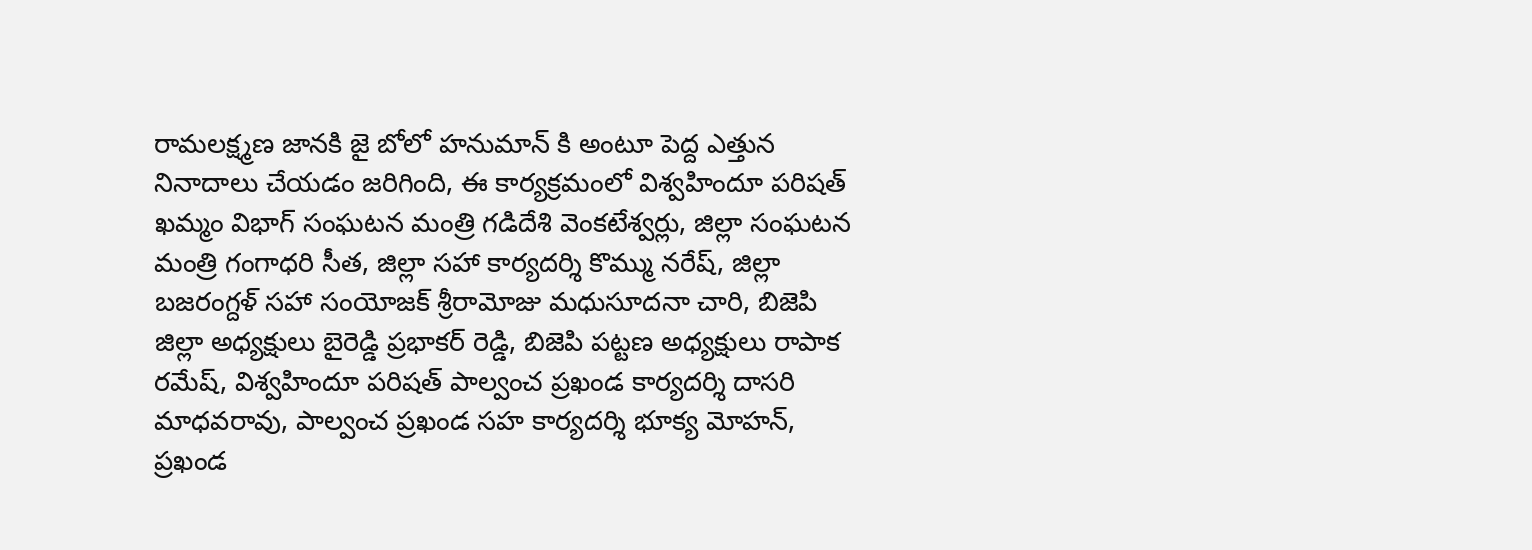రామలక్ష్మణ జానకి జై బోలో హనుమాన్ కి అంటూ పెద్ద ఎత్తున నినాదాలు చేయడం జరిగింది, ఈ కార్యక్రమంలో విశ్వహిందూ పరిషత్ ఖమ్మం విభాగ్ సంఘటన మంత్రి గడిదేశి వెంకటేశ్వర్లు, జిల్లా సంఘటన మంత్రి గంగాధరి సీత, జిల్లా సహా కార్యదర్శి కొమ్ము నరేష్, జిల్లా బజరంగ్దళ్ సహా సంయోజక్ శ్రీరామోజు మధుసూదనా చారి, బిజెపి జిల్లా అధ్యక్షులు బైరెడ్డి ప్రభాకర్ రెడ్డి, బిజెపి పట్టణ అధ్యక్షులు రాపాక రమేష్, విశ్వహిందూ పరిషత్ పాల్వంచ ప్రఖండ కార్యదర్శి దాసరి మాధవరావు, పాల్వంచ ప్రఖండ సహ కార్యదర్శి భూక్య మోహన్, ప్రఖండ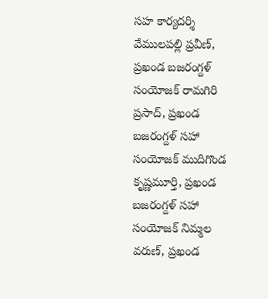సహ కార్యదర్శి వేములపల్లి ప్రవీణ్, ప్రఖండ బజరంగ్దళ్ సంయోజక్ రామగిరి ప్రసాద్, ప్రఖండ బజరంగ్దళ్ సహా సంయోజక్ ముదిగొండ కృష్ణమూర్తి, ప్రఖండ బజరంగ్దళ్ సహా సంయోజక్ నిమ్మల వరుణ్, ప్రఖండ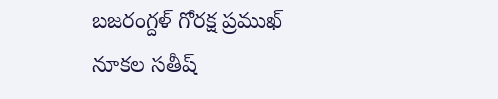బజరంగ్దళ్ గోరక్ష ప్రముఖ్ నూకల సతీష్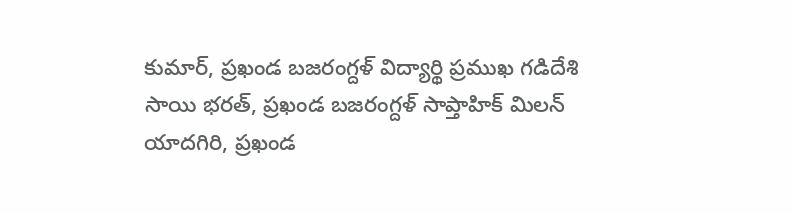కుమార్, ప్రఖండ బజరంగ్దళ్ విద్యార్థి ప్రముఖ గడిదేశి సాయి భరత్, ప్రఖండ బజరంగ్దళ్ సాప్తాహిక్ మిలన్ యాదగిరి, ప్రఖండ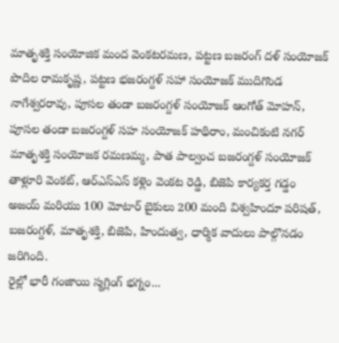మాతృశక్తి సంయోజిక మంద వెంకటరమణ, పట్టణ బజరంగ్ దళ్ సంయోజక్ పొదిల రామకృష్ణ, పట్టణ భజరంగ్దళ్ సహా సంయోజక్ ముదిగొండ నాగేశ్వరరావు, పూసల తండా బజరంగ్దళ్ సంయోజక్ ఆంగోత్ మోహన్, పూసల తండా బజరంగ్దళ్ సహ సంయోజక్ హథిరాం, మంచికంటి నగర్ మాతృశక్తి సంయోజక రమణమ్మ, పాత పాల్వంచ బజరంగ్దళ్ సంయోజక్ తాళ్లూరి వెంకట్, ఆర్ఎస్ఎస్ కళ్లెం వెంకట రెడ్డి, బిజెపి కార్యకర్త గడ్డం అజయ్ మరియు 100 మోటార్ బైకులు 200 మంది విశ్వహిందూ పరిషత్, బజరంగ్దళ్, మాతృశక్తి, బిజెపి, హిందుత్వ, ధార్మిక వాదులు పాల్గొనడం జరిగింది.
రైల్లో భారీ గంజాయి స్మగ్లింగ్ భగ్నం...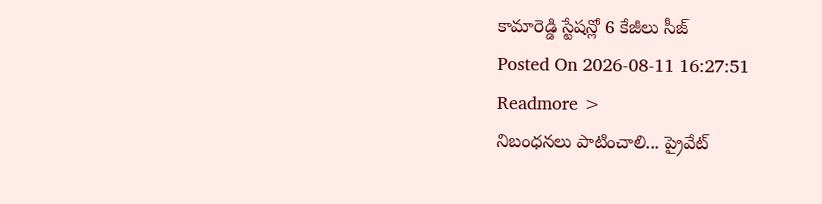కామారెడ్డి స్టేషన్లో 6 కేజీలు సీజ్
Posted On 2026-08-11 16:27:51
Readmore >
నిబంధనలు పాటించాలి... ప్రైవేట్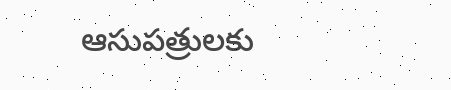ఆసుపత్రులకు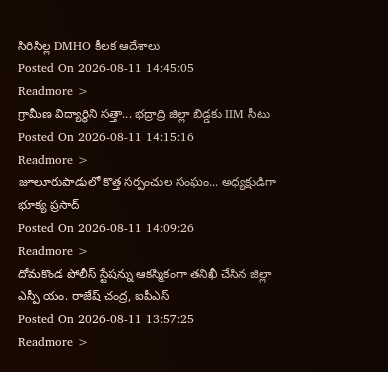సిరిసిల్ల DMHO కీలక ఆదేశాలు
Posted On 2026-08-11 14:45:05
Readmore >
గ్రామీణ విద్యార్థిని సత్తా... భద్రాద్రి జిల్లా బిడ్డకు IIM సీటు
Posted On 2026-08-11 14:15:16
Readmore >
జూలూరుపాడులో కొత్త సర్పంచుల సంఘం... అధ్యక్షుడిగా భూక్య ప్రసాద్
Posted On 2026-08-11 14:09:26
Readmore >
దోమకొండ పోలీస్ స్టేషన్ను ఆకస్మికంగా తనిఖీ చేసిన జిల్లా ఎస్పీ యం. రాజేష్ చంద్ర, ఐపీఎస్
Posted On 2026-08-11 13:57:25
Readmore >